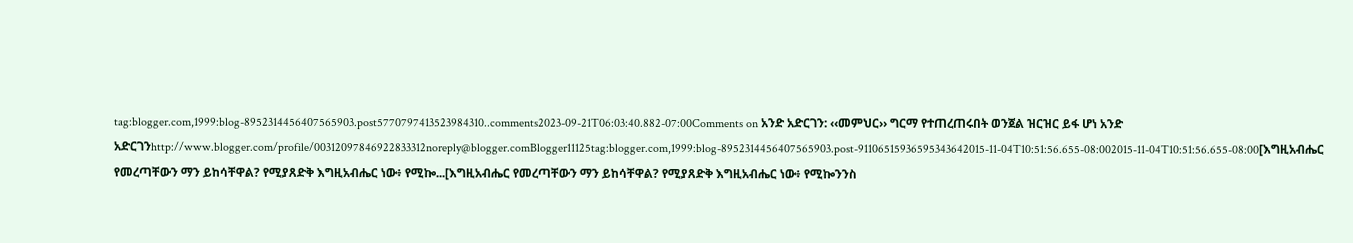tag:blogger.com,1999:blog-8952314456407565903.post5770797413523984310..comments2023-09-21T06:03:40.882-07:00Comments on አንድ አድርገን: ‹‹መምህር›› ግርማ የተጠረጠሩበት ወንጀል ዝርዝር ይፋ ሆነ አንድ አድርገንhttp://www.blogger.com/profile/00312097846922833312noreply@blogger.comBlogger11125tag:blogger.com,1999:blog-8952314456407565903.post-91106515936595343642015-11-04T10:51:56.655-08:002015-11-04T10:51:56.655-08:00[እግዚአብሔር የመረጣቸውን ማን ይከሳቸዋል? የሚያጸድቅ እግዚአብሔር ነው፥ የሚኰ...[እግዚአብሔር የመረጣቸውን ማን ይከሳቸዋል? የሚያጸድቅ እግዚአብሔር ነው፥ የሚኰንንስ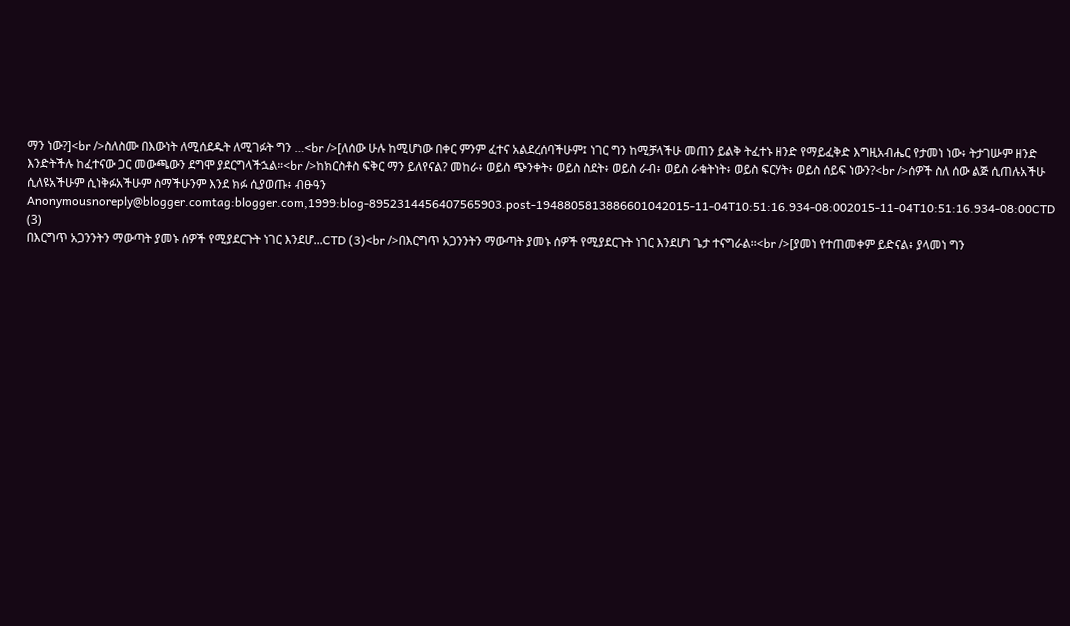ማን ነው?]<br />ስለስሙ በእውነት ለሚሰደዱት ለሚገፉት ግን …<br />[ለሰው ሁሉ ከሚሆነው በቀር ምንም ፈተና አልደረሰባችሁም፤ ነገር ግን ከሚቻላችሁ መጠን ይልቅ ትፈተኑ ዘንድ የማይፈቅድ እግዚአብሔር የታመነ ነው፥ ትታገሡም ዘንድ እንድትችሉ ከፈተናው ጋር መውጫውን ደግሞ ያደርግላችኋል።<br />ከክርስቶስ ፍቅር ማን ይለየናል? መከራ፥ ወይስ ጭንቀት፥ ወይስ ስደት፥ ወይስ ራብ፥ ወይስ ራቁትነት፥ ወይስ ፍርሃት፥ ወይስ ሰይፍ ነውን?<br />ሰዎች ስለ ሰው ልጅ ሲጠሉአችሁ ሲለዩአችሁም ሲነቅፉአችሁም ስማችሁንም እንደ ክፉ ሲያወጡ፥ ብፁዓን Anonymousnoreply@blogger.comtag:blogger.com,1999:blog-8952314456407565903.post-1948805813886601042015-11-04T10:51:16.934-08:002015-11-04T10:51:16.934-08:00CTD (3)
በእርግጥ አጋንንትን ማውጣት ያመኑ ሰዎች የሚያደርጉት ነገር እንደሆ...CTD (3)<br />በእርግጥ አጋንንትን ማውጣት ያመኑ ሰዎች የሚያደርጉት ነገር እንደሆነ ጌታ ተናግራል፡፡<br />[ያመነ የተጠመቀም ይድናል፥ ያላመነ ግን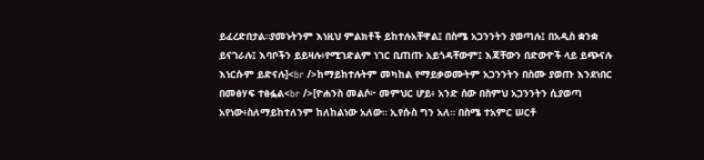ይፈረድበታል።ያመኑትንም እነዚህ ምልክቶች ይከተሉአቸዋል፤ በስሜ አጋንንትን ያወጣሉ፤ በአዲስ ቋንቋ ይናገራሉ፤ እባቦችን ይይዛሉ፥የሚገድልም ነገር ቢጠጡ አይጎዳቸውም፤ እጃቸውን በድውዮች ላይ ይጭናሉ እነርሱም ይድናሉ]<br />ከማይከተሉትም መካከል የማይቃወሙትም አጋንንትን በስሙ ያወጡ እንደነበር በመፅሃፍ ተፅፏል<br />[ዮሐንስ መልሶ፦ መምህር ሆይ፥ አንድ ሰው በስምህ አጋንንትን ሲያወጣ አየነው፥ስለማይከተለንም ከለከልነው አለው። ኢየሱስ ግን አለ። በስሜ ተአምር ሠርቶ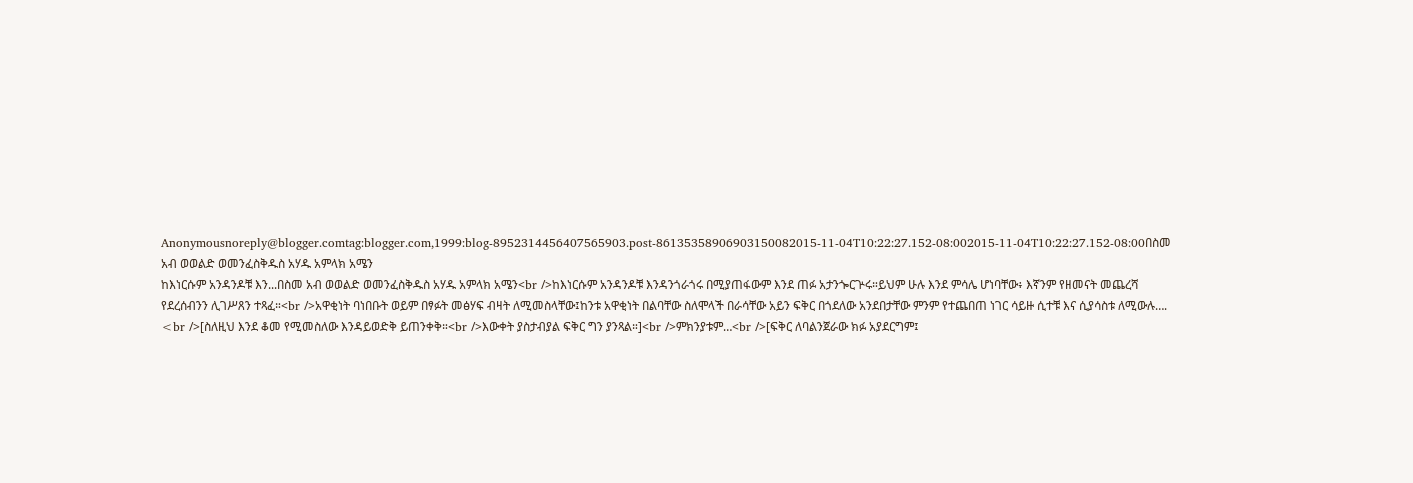Anonymousnoreply@blogger.comtag:blogger.com,1999:blog-8952314456407565903.post-86135358906903150082015-11-04T10:22:27.152-08:002015-11-04T10:22:27.152-08:00በስመ አብ ወወልድ ወመንፈስቅዱስ አሃዱ አምላክ አሜን
ከእነርሱም አንዳንዶቹ እን...በስመ አብ ወወልድ ወመንፈስቅዱስ አሃዱ አምላክ አሜን<br />ከእነርሱም አንዳንዶቹ እንዳንጎራጎሩ በሚያጠፋውም እንደ ጠፉ አታንጐርጕሩ።ይህም ሁሉ እንደ ምሳሌ ሆነባቸው፥ እኛንም የዘመናት መጨረሻ የደረሰብንን ሊገሥጸን ተጻፈ።<br />አዋቂነት ባነበቡት ወይም በፃፉት መፅሃፍ ብዛት ለሚመስላቸው፤ከንቱ አዋቂነት በልባቸው ስለሞላች በራሳቸው አይን ፍቅር በጎደለው አንደበታቸው ምንም የተጨበጠ ነገር ሳይዙ ሲተቹ እና ሲያሳስቱ ለሚውሉ…. <br />[ስለዚህ እንደ ቆመ የሚመስለው እንዳይወድቅ ይጠንቀቅ።<br />እውቀት ያስታብያል ፍቅር ግን ያንጻል።]<br />ምክንያቱም…<br />[ፍቅር ለባልንጀራው ክፉ አያደርግም፤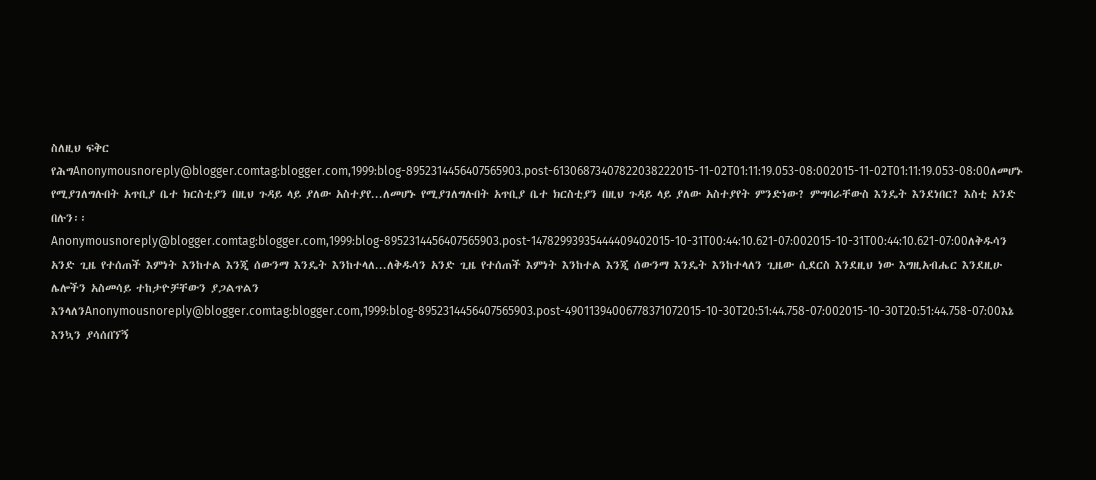ስለዚህ ፍቅር የሕግAnonymousnoreply@blogger.comtag:blogger.com,1999:blog-8952314456407565903.post-61306873407822038222015-11-02T01:11:19.053-08:002015-11-02T01:11:19.053-08:00ለመሆኑ የሚያገለግሉበት አጥቢያ ቤተ ክርስቲያን በዚህ ጉዳይ ላይ ያለው አስተያየ...ለመሆኑ የሚያገለግሉበት አጥቢያ ቤተ ክርስቲያን በዚህ ጉዳይ ላይ ያለው አስተያየት ምንድነው? ምግባራቸውስ እንዴት እንደነበር? እስቲ አንድ በሉን፡፡Anonymousnoreply@blogger.comtag:blogger.com,1999:blog-8952314456407565903.post-14782993935444409402015-10-31T00:44:10.621-07:002015-10-31T00:44:10.621-07:00ለቅዱሳን አንድ ጊዜ የተሰጠች እምነት እንከተል እንጂ ሰውንማ እንዴት እንከተላለ...ለቅዱሳን አንድ ጊዜ የተሰጠች እምነት እንከተል እንጂ ሰውንማ እንዴት እንከተላለን ጊዜው ሲደርስ እንደዚህ ነው እግዚአብሔር እንደዚሁ ሌሎችን አስመሳይ ተከታዮቻቸውን ያጋልጥልን እንላለንAnonymousnoreply@blogger.comtag:blogger.com,1999:blog-8952314456407565903.post-49011394006778371072015-10-30T20:51:44.758-07:002015-10-30T20:51:44.758-07:00እኔ እንኳን ያሳሰበኘኝ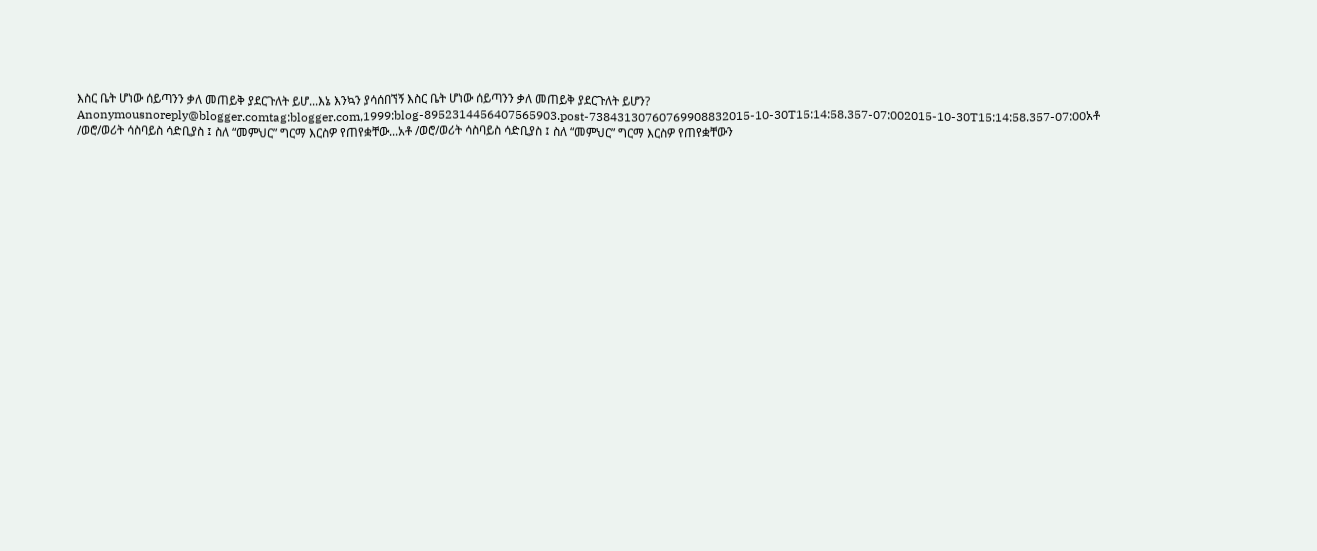እስር ቤት ሆነው ሰይጣንን ቃለ መጠይቅ ያደርጉለት ይሆ...እኔ እንኳን ያሳሰበኘኝ እስር ቤት ሆነው ሰይጣንን ቃለ መጠይቅ ያደርጉለት ይሆን? Anonymousnoreply@blogger.comtag:blogger.com,1999:blog-8952314456407565903.post-73843130760769908832015-10-30T15:14:58.357-07:002015-10-30T15:14:58.357-07:00አቶ /ወሮ/ወሪት ሳስባይስ ሳድቢያስ ፤ ስለ “መምህር” ግርማ እርስዎ የጠየቋቸው...አቶ /ወሮ/ወሪት ሳስባይስ ሳድቢያስ ፤ ስለ “መምህር” ግርማ እርስዎ የጠየቋቸውን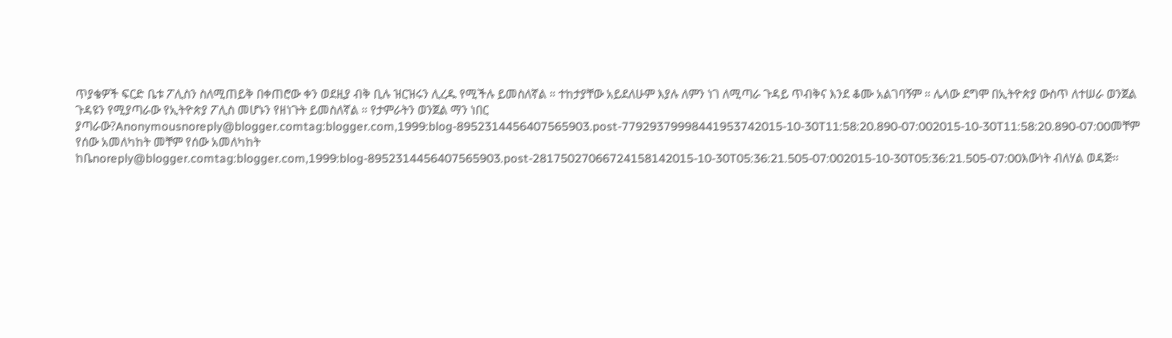ጥያቄዎች ፍርድ ቤቱ ፖሊስን ስለሚጠይቅ በቀጠሮው ቀን ወደዚያ ብቅ ቢሉ ዝርዝሩን ሊረዱ የሚችሉ ይመስለኛል ። ተከታያቸው አይደለሁም እያሉ ለምን ነገ ለሚጣራ ጉዳይ ጥብቅና እንደ ቆሙ አልገባኝም ። ሌላው ደግሞ በኢትዮጵያ ውስጥ ለተሠራ ወንጀል ጉዳዩን የሚያጣራው የኢትዮጵያ ፖሊስ መሆኑን የዘነጉት ይመስለኛል ። የታምራትን ወንጀል ማን ነበር ያጣራው?Anonymousnoreply@blogger.comtag:blogger.com,1999:blog-8952314456407565903.post-77929379998441953742015-10-30T11:58:20.890-07:002015-10-30T11:58:20.890-07:00መቸም የሰው አመለካከት መቸም የሰው አመለካከት ከቤnoreply@blogger.comtag:blogger.com,1999:blog-8952314456407565903.post-28175027066724158142015-10-30T05:36:21.505-07:002015-10-30T05:36:21.505-07:00እውነት ብለሃል ወዳጅ፡፡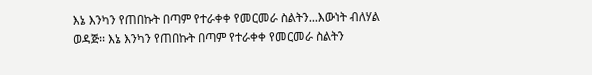እኔ እንካን የጠበኩት በጣም የተራቀቀ የመርመራ ስልትን...እውነት ብለሃል ወዳጅ፡፡ እኔ እንካን የጠበኩት በጣም የተራቀቀ የመርመራ ስልትን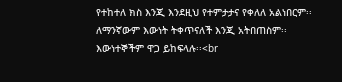የተከተለ ክስ እንጂ እንደዚህ የተምታታና የቀለለ አልነበርም፡፡ ለማንኛውም እውነት ትቀጥናለች እንጂ አትበጠስም፡፡ እውነተኞችም ዋጋ ይከፍላሉ፡፡<br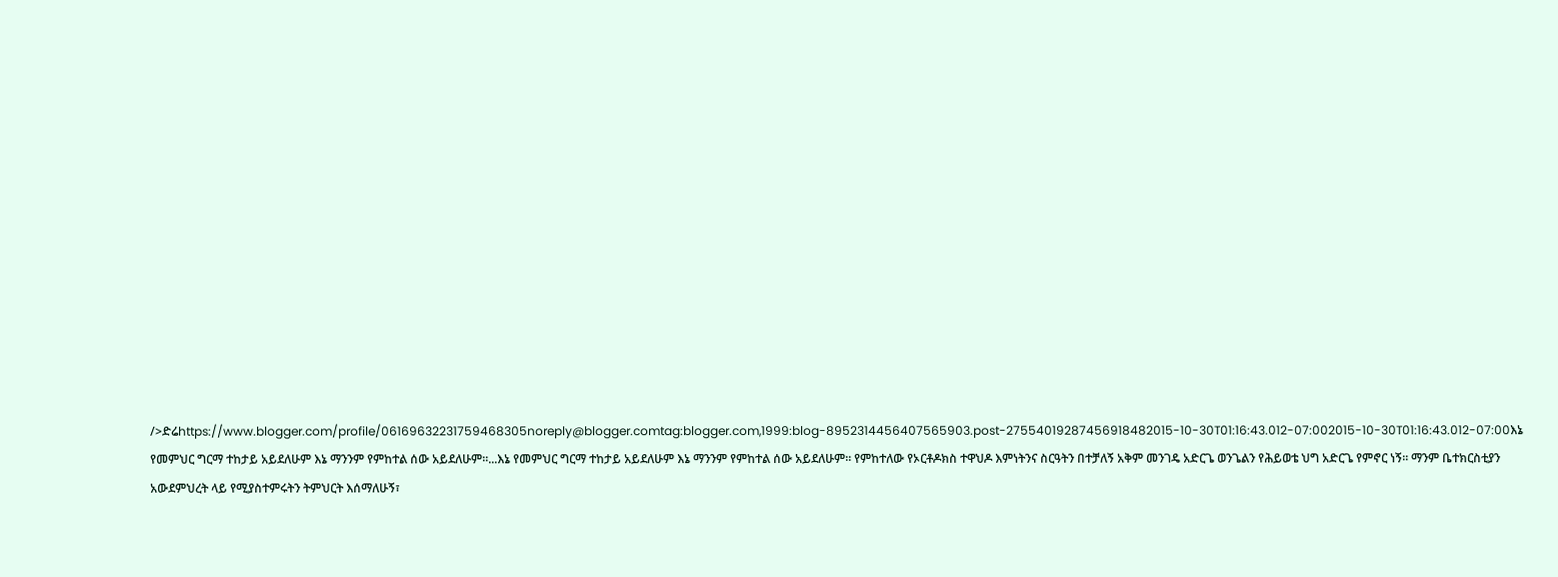/>ድሬhttps://www.blogger.com/profile/06169632231759468305noreply@blogger.comtag:blogger.com,1999:blog-8952314456407565903.post-27554019287456918482015-10-30T01:16:43.012-07:002015-10-30T01:16:43.012-07:00እኔ የመምህር ግርማ ተከታይ አይደለሁም እኔ ማንንም የምከተል ሰው አይደለሁም፡፡...እኔ የመምህር ግርማ ተከታይ አይደለሁም እኔ ማንንም የምከተል ሰው አይደለሁም፡፡ የምከተለው የኦርቶዶክስ ተዋህዶ እምነትንና ስርዓትን በተቻለኝ አቅም መንገዴ አድርጌ ወንጌልን የሕይወቴ ህግ አድርጌ የምኖር ነኝ፡፡ ማንም ቤተክርስቲያን አውደምህረት ላይ የሚያስተምሩትን ትምህርት እሰማለሁኝ፣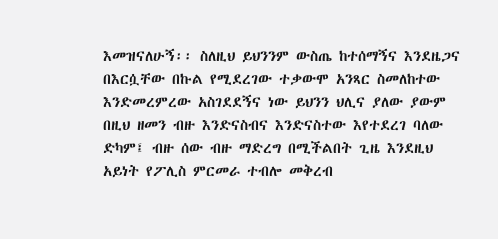እመዝናለሁኝ፡፡ ስለዚህ ይህንንም ውስጤ ከተሰማኝና እንደዜጋና በእርሷቸው በኩል የሚደረገው ተቃውሞ አንጻር ስመለከተው እንድመረምረው አስገደደኝና ነው ይህንን ህሊና ያለው ያውም በዚህ ዘመን ብዙ እንድናስብና እንድናስተው እየተደረገ ባለው ድካም፤ ብዙ ሰው ብዙ ማድረግ በሚችልበት ጊዜ እንደዚህ አይነት የፖሊስ ምርመራ ተብሎ መቅረብ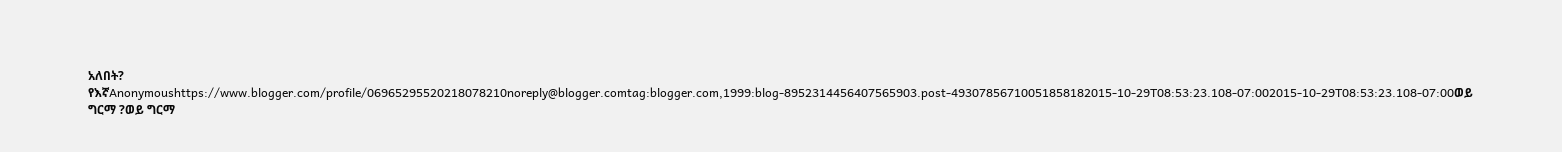አለበት? የእኛAnonymoushttps://www.blogger.com/profile/06965295520218078210noreply@blogger.comtag:blogger.com,1999:blog-8952314456407565903.post-49307856710051858182015-10-29T08:53:23.108-07:002015-10-29T08:53:23.108-07:00ወይ ግርማ ?ወይ ግርማ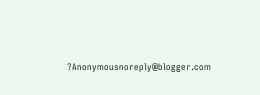?Anonymousnoreply@blogger.com